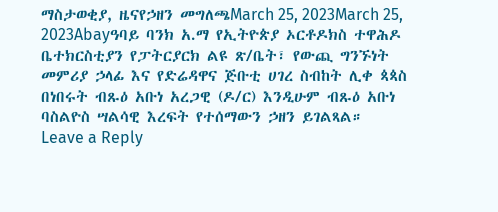ማስታወቂያ, ዜናየኃዘን መግለጫMarch 25, 2023March 25, 2023Abayዓባይ ባንክ አ.ማ የኢትዮጵያ ኦርቶዶክስ ተዋሕዶ ቤተክርስቲያን የፓትርያርክ ልዩ ጽ/ቤት፣ የውጪ ግንኙነት መምሪያ ኃላፊ እና የድሬዳዋና ጅቡቲ ሀገረ ስብከት ሊቀ ጳጳስ በነበሩት ብጹዕ አቡነ አረጋዊ (ዶ/ር) እንዲሁም ብጹዕ አቡነ ባስልዮስ ሣልሳዊ እረፍት የተሰማውን ኃዘን ይገልጻል።
Leave a Reply